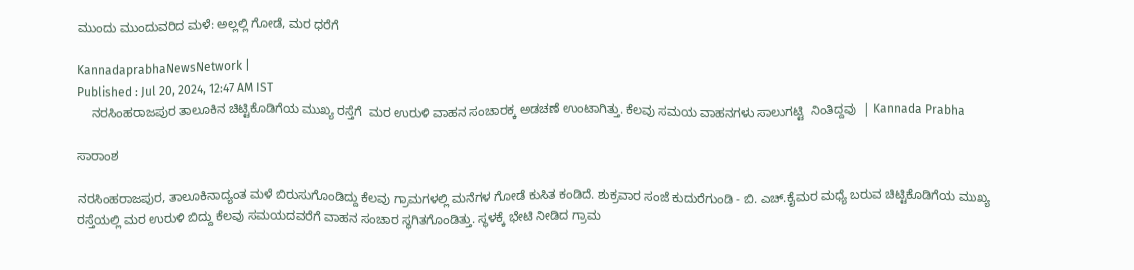ಮುಂದು ಮುಂದುವರಿದ ಮಳೆ: ಅಲ್ಲಲ್ಲಿ ಗೋಡೆ, ಮರ ಧರೆಗೆ

KannadaprabhaNewsNetwork |
Published : Jul 20, 2024, 12:47 AM IST
    ನರಸಿಂಹರಾಜಪುರ ತಾಲೂಕಿನ ಚಿಟ್ಟಿಕೊಡಿಗೆಯ ಮುಖ್ಯ ರಸ್ತೆಗೆ  ಮರ ಉರುಳಿ ವಾಹನ ಸಂಚಾರಕ್ಕ ಅಡಚಣೆ ಉಂಟಾಗಿತ್ತು. ಕೆಲವು ಸಮಯ ವಾಹನಗಳು ಸಾಲುಗಟ್ಟಿ  ನಿಂತಿದ್ದವು  | Kannada Prabha

ಸಾರಾಂಶ

ನರಸಿಂಹರಾಜಪುರ, ತಾಲೂಕಿನಾದ್ಯಂತ ಮಳೆ ಬಿರುಸುಗೊಂಡಿದ್ದು ಕೆಲವು ಗ್ರಾಮಗಳಲ್ಲಿ ಮನೆಗಳ ಗೋಡೆ ಕುಸಿತ ಕಂಡಿದೆ. ಶುಕ್ರವಾರ ಸಂಜೆ ಕುದುರೆಗುಂಡಿ - ಬಿ. ಎಚ್.ಕೈಮರ ಮಧ್ಯೆ ಬರುವ ಚಿಟ್ಟಿಕೊಡಿಗೆಯ ಮುಖ್ಯ ರಸ್ತೆಯಲ್ಲಿ ಮರ ಉರುಳಿ ಬಿದ್ದು ಕೆಲವು ಸಮಯದವರೆಗೆ ವಾಹನ ಸಂಚಾರ ಸ್ಥಗಿತಗೊಂಡಿತ್ತು. ಸ್ಥಳಕ್ಕೆ ಭೇಟಿ ನೀಡಿದ ಗ್ರಾಮ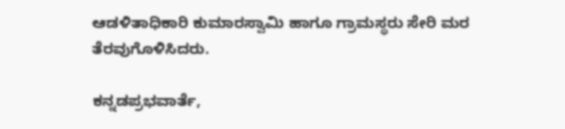ಆಡಳಿತಾಧಿಕಾರಿ ಕುಮಾರಸ್ವಾಮಿ ಹಾಗೂ ಗ್ರಾಮಸ್ಥರು ಸೇರಿ ಮರ ತೆರವುಗೊಳಿಸಿದರು.

ಕನ್ನಡಪ್ರಭವಾರ್ತೆ,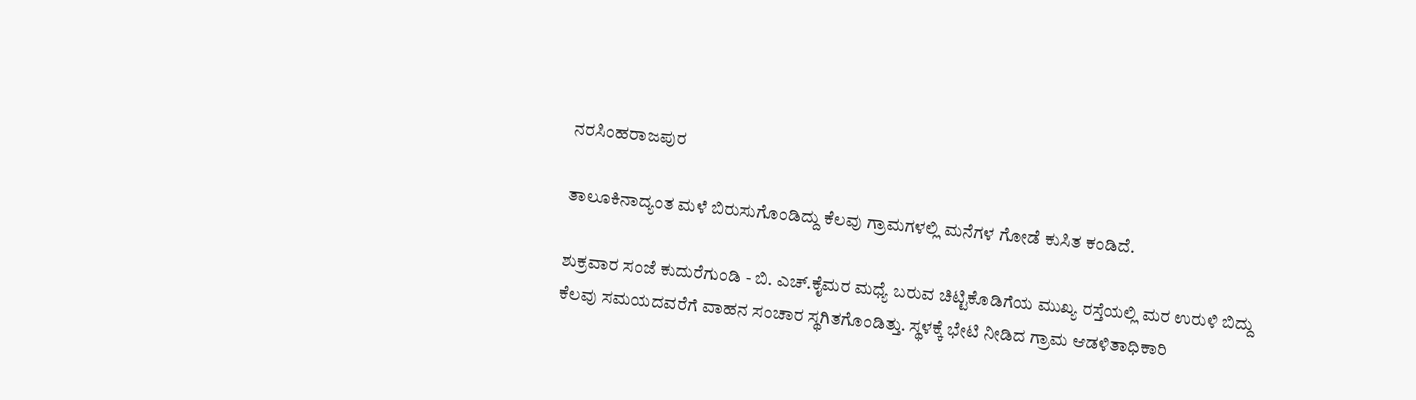ನರಸಿಂಹರಾಜಪುರ

ತಾಲೂಕಿನಾದ್ಯಂತ ಮಳೆ ಬಿರುಸುಗೊಂಡಿದ್ದು ಕೆಲವು ಗ್ರಾಮಗಳಲ್ಲಿ ಮನೆಗಳ ಗೋಡೆ ಕುಸಿತ ಕಂಡಿದೆ.

ಶುಕ್ರವಾರ ಸಂಜೆ ಕುದುರೆಗುಂಡಿ - ಬಿ. ಎಚ್.ಕೈಮರ ಮಧ್ಯೆ ಬರುವ ಚಿಟ್ಟಿಕೊಡಿಗೆಯ ಮುಖ್ಯ ರಸ್ತೆಯಲ್ಲಿ ಮರ ಉರುಳಿ ಬಿದ್ದು ಕೆಲವು ಸಮಯದವರೆಗೆ ವಾಹನ ಸಂಚಾರ ಸ್ಥಗಿತಗೊಂಡಿತ್ತು. ಸ್ಥಳಕ್ಕೆ ಭೇಟಿ ನೀಡಿದ ಗ್ರಾಮ ಆಡಳಿತಾಧಿಕಾರಿ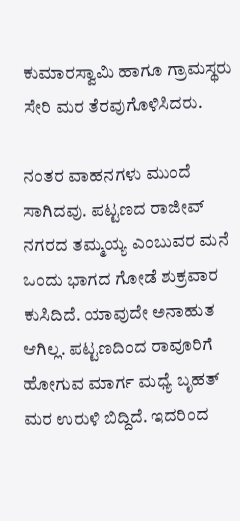ಕುಮಾರಸ್ವಾಮಿ ಹಾಗೂ ಗ್ರಾಮಸ್ಥರು ಸೇರಿ ಮರ ತೆರವುಗೊಳಿಸಿದರು.

ನಂತರ ವಾಹನಗಳು ಮುಂದೆ ಸಾಗಿದವು. ಪಟ್ಟಣದ ರಾಜೀವ್ ನಗರದ ತಮ್ಮಯ್ಯ ಎಂಬುವರ ಮನೆ ಒಂದು ಭಾಗದ ಗೋಡೆ ಶುಕ್ರವಾರ ಕುಸಿದಿದೆ. ಯಾವುದೇ ಅನಾಹುತ ಆಗಿಲ್ಲ. ಪಟ್ಟಣದಿಂದ ರಾವೂರಿಗೆ ಹೋಗುವ ಮಾರ್ಗ ಮಧ್ಯೆ ಬೃಹತ್ ಮರ ಉರುಳಿ ಬಿದ್ದಿದೆ. ಇದರಿಂದ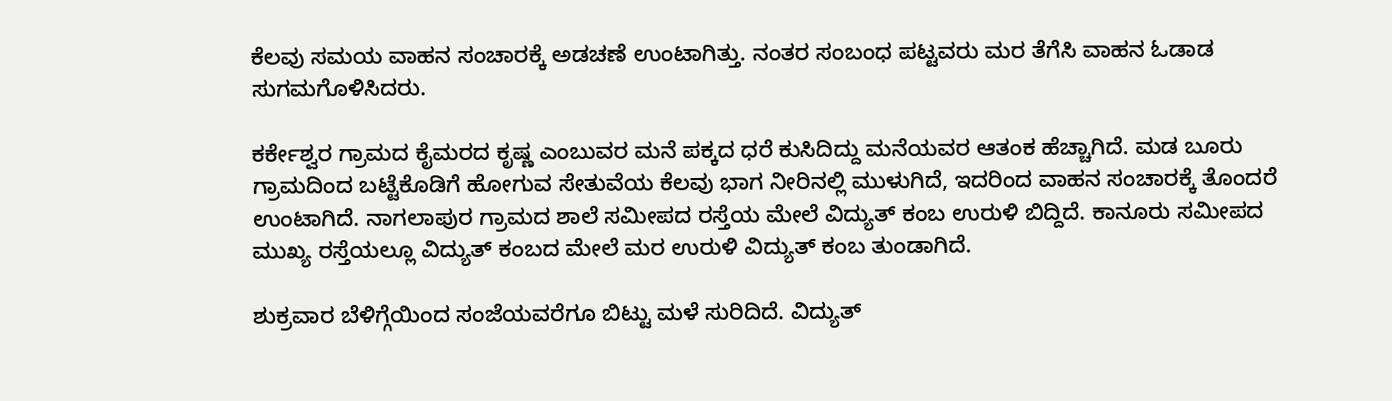ಕೆಲವು ಸಮಯ ವಾಹನ ಸಂಚಾರಕ್ಕೆ ಅಡಚಣೆ ಉಂಟಾಗಿತ್ತು. ನಂತರ ಸಂಬಂಧ ಪಟ್ಟವರು ಮರ ತೆಗೆಸಿ ವಾಹನ ಓಡಾಡ ಸುಗಮಗೊಳಿಸಿದರು.

ಕರ್ಕೇಶ್ವರ ಗ್ರಾಮದ ಕೈಮರದ ಕೃಷ್ಣ ಎಂಬುವರ ಮನೆ ಪಕ್ಕದ ಧರೆ ಕುಸಿದಿದ್ದು ಮನೆಯವರ ಆತಂಕ ಹೆಚ್ಚಾಗಿದೆ. ಮಡ ಬೂರು ಗ್ರಾಮದಿಂದ ಬಟ್ಟೆಕೊಡಿಗೆ ಹೋಗುವ ಸೇತುವೆಯ ಕೆಲವು ಭಾಗ ನೀರಿನಲ್ಲಿ ಮುಳುಗಿದೆ, ಇದರಿಂದ ವಾಹನ ಸಂಚಾರಕ್ಕೆ ತೊಂದರೆ ಉಂಟಾಗಿದೆ. ನಾಗಲಾಪುರ ಗ್ರಾಮದ ಶಾಲೆ ಸಮೀಪದ ರಸ್ತೆಯ ಮೇಲೆ ವಿದ್ಯುತ್ ಕಂಬ ಉರುಳಿ ಬಿದ್ದಿದೆ. ಕಾನೂರು ಸಮೀಪದ ಮುಖ್ಯ ರಸ್ತೆಯಲ್ಲೂ ವಿದ್ಯುತ್ ಕಂಬದ ಮೇಲೆ ಮರ ಉರುಳಿ ವಿದ್ಯುತ್ ಕಂಬ ತುಂಡಾಗಿದೆ.

ಶುಕ್ರವಾರ ಬೆಳಿಗ್ಗೆಯಿಂದ ಸಂಜೆಯವರೆಗೂ ಬಿಟ್ಟು ಮಳೆ ಸುರಿದಿದೆ. ವಿದ್ಯುತ್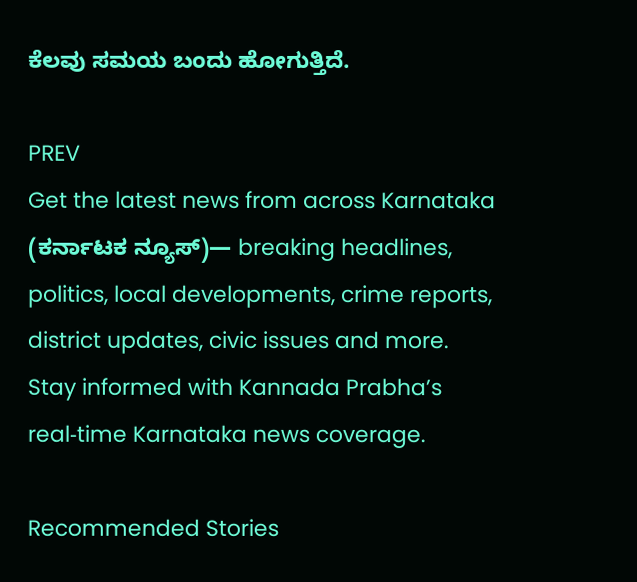ಕೆಲವು ಸಮಯ ಬಂದು ಹೋಗುತ್ತಿದೆ.

PREV
Get the latest news from across Karnataka (ಕರ್ನಾಟಕ ನ್ಯೂಸ್)— breaking headlines, politics, local developments, crime reports, district updates, civic issues and more. Stay informed with Kannada Prabha’s real‑time Karnataka news coverage.

Recommended Stories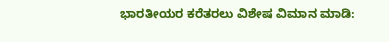ಭಾರತೀಯರ ಕರೆತರಲು ವಿಶೇಷ ವಿಮಾನ ಮಾಡಿ: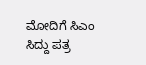ಮೋದಿಗೆ ಸಿಎಂ ಸಿದ್ದು ಪತ್ರ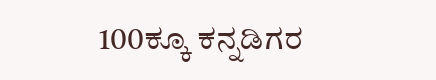100ಕ್ಕೂ ಕನ್ನಡಿಗರ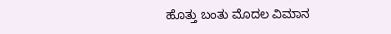ಹೊತ್ತು ಬಂತು ಮೊದಲ ವಿಮಾನ